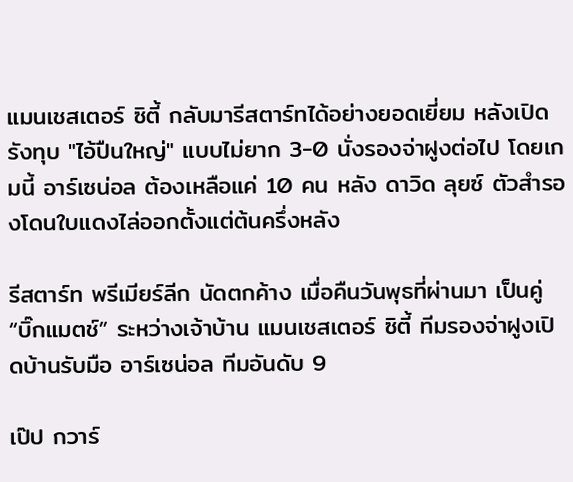แมนเชสเตอร์ ซิตี้ กลับมารีสตาร์ทได้อย่างยอดเยี่ยม หลังเปิดรังทุบ "ไอ้ปืนใหญ่" แบบไม่ยาก 3-0 นั่งรองจ่าฝูงต่อไป โดยเกมนี้ อาร์เซน่อล ต้องเหลือแค่ 10 คน หลัง ดาวิด ลุยซ์ ตัวสำรองโดนใบแดงไล่ออกตั้งแต่ต้นครึ่งหลัง

รีสตาร์ท พรีเมียร์ลีก นัดตกค้าง เมื่อคืนวันพุธที่ผ่านมา เป็นคู่ “บิ๊กแมตช์” ระหว่างเจ้าบ้าน แมนเชสเตอร์ ซิตี้ ทีมรองจ่าฝูงเปิดบ้านรับมือ อาร์เซน่อล ทีมอันดับ 9

เป๊ป กวาร์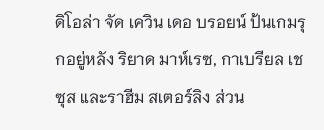ดิโอล่า จัด เควิน เดอ บรอยน์ ป้นเกมรุกอยู่หลัง ริยาด มาห์เรซ, กาเบรียล เชซุส และราฮีม สเตอร์ลิง ส่วน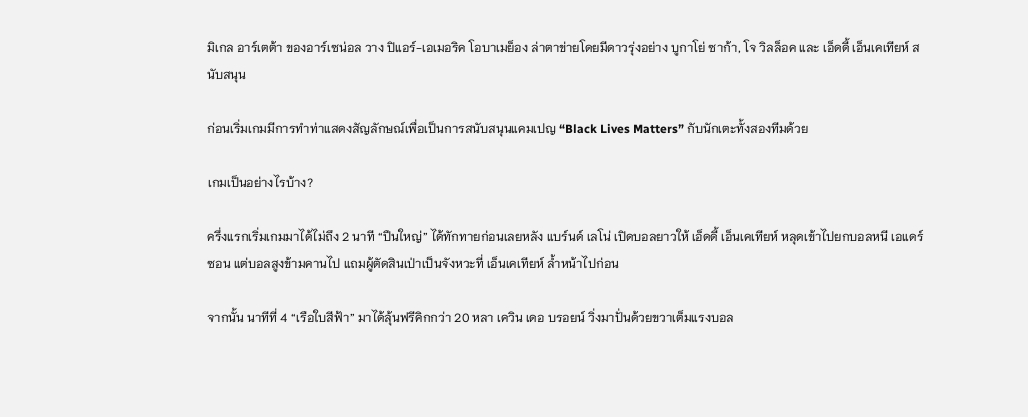มิเกล อาร์เตต้า ของอาร์เซน่อล วาง ปิแอร์-เอเมอริค โอบาเมย็อง ล่าตาข่ายโดยมีดาวรุ่งอย่าง บูกาโย่ ซาก้า, โจ วิลล็อค และ เอ็ดดี้ เอ็นเคเทียห์ สนับสนุน

ก่อนเริ่มเกมมีการทำท่าแสดงสัญลักษณ์เพื่อเป็นการสนับสนุนแคมเปญ “Black Lives Matters” กับนักเตะทั้งสองทีมด้วย

เกมเป็นอย่างไรบ้าง?

ครึ่งแรกเริ่มเกมมาได้ไม่ถึง 2 นาที “ปืนใหญ่” ได้ทักทายก่อนเลยหลัง แบร์นด์ เลโน่ เปิดบอลยาวให้ เอ็ดดี้ เอ็นเคเทียห์ หลุดเข้าไปยกบอลหนี เอแดร์ซอน แต่บอลสูงข้ามคานไป แถมผู้ตัดสินเป่าเป็นจังหวะที่ เอ็นเคเทียห์ ล้ำหน้าไปก่อน

จากนั้น นาทีที่ 4 “เรือใบสีฟ้า” มาได้ลุ้นฟรีคิกกว่า 20 หลา เควิน เดอ บรอยน์ วิ่งมาปั่นด้วยขวาเต็มแรงบอล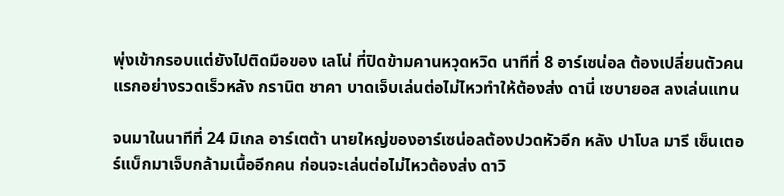พุ่งเข้ากรอบแต่ยังไปติดมือของ เลโน่ ที่ปิดข้ามคานหวุดหวิด นาทีที่ 8 อาร์เซน่อล ต้องเปลี่ยนตัวคนแรกอย่างรวดเร็วหลัง กรานิต ชาคา บาดเจ็บเล่นต่อไม่ไหวทำให้ต้องส่ง ดานี่ เซบายอส ลงเล่นแทน

จนมาในนาทีที่ 24 มิเกล อาร์เตต้า นายใหญ่ของอาร์เซน่อลต้องปวดหัวอีก หลัง ปาโบล มารี เซ็นเตอร์แบ็กมาเจ็บกล้ามเนื้ออีกคน ก่อนจะเล่นต่อไม่ไหวต้องส่ง ดาวิ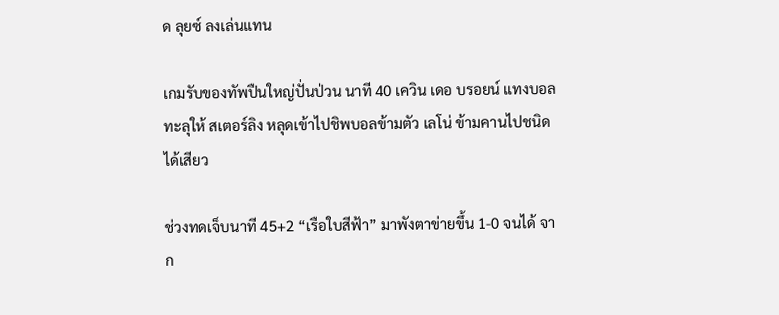ด ลุยซ์ ลงเล่นแทน

เกมรับของทัพปืนใหญ่ปั่นป่วน นาที 40 เควิน เดอ บรอยน์ แทงบอลทะลุให้ สเตอร์ลิง หลุดเข้าไปชิพบอลข้ามตัว เลโน่ ข้ามคานไปชนิดได้เสียว

ช่วงทดเจ็บนาที 45+2 “เรือใบสีฟ้า” มาพังตาข่ายขึ้น 1-0 จนได้ จาก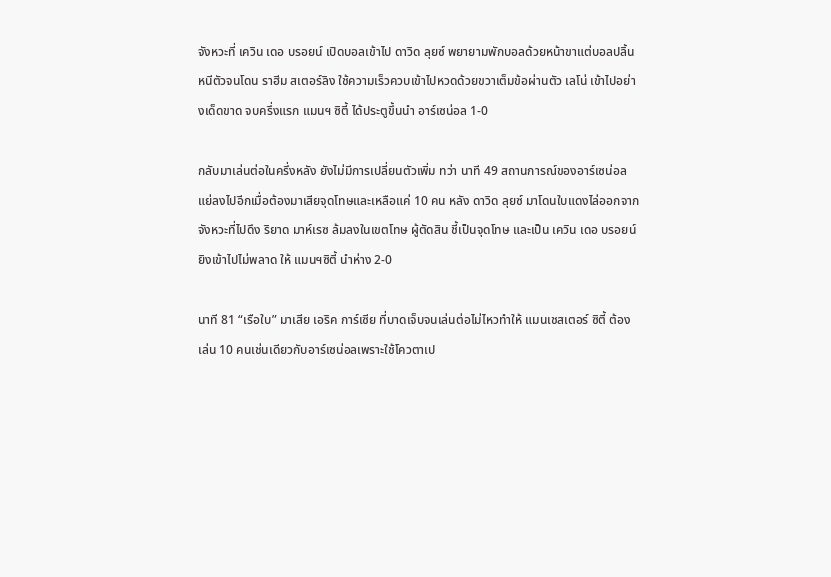จังหวะที่ เควิน เดอ บรอยน์ เปิดบอลเข้าไป ดาวิด ลุยซ์ พยายามพักบอลด้วยหน้าขาแต่บอลปลิ้นหนีตัวจนโดน ราฮีม สเตอร์ลิง ใช้ความเร็วควบเข้าไปหวดด้วยขวาเต็มข้อผ่านตัว เลโน่ เข้าไปอย่างเด็ดขาด จบครึ่งแรก แมนฯ ซิตี้ ได้ประตูขึ้นนำ อาร์เซน่อล 1-0

กลับมาเล่นต่อในครึ่งหลัง ยังไม่มีการเปลี่ยนตัวเพิ่ม ทว่า นาที 49 สถานการณ์ของอาร์เซน่อลแย่ลงไปอีกเมื่อต้องมาเสียจุดโทษและเหลือแค่ 10 คน หลัง ดาวิด ลุยซ์ มาโดนใบแดงไล่ออกจากจังหวะที่ไปดึง ริยาด มาห์เรซ ล้มลงในเขตโทษ ผู้ตัดสิน ชี้เป็นจุดโทษ และเป็น เควิน เดอ บรอยน์ ยิงเข้าไปไม่พลาด ให้ แมนฯซิตี้ นำห่าง 2-0

นาที 81 “เรือใบ” มาเสีย เอริค การ์เซีย ที่บาดเจ็บจนเล่นต่อไม่ไหวทำให้ แมนเชสเตอร์ ซิตี้ ต้องเล่น 10 คนเช่นเดียวกับอาร์เซน่อลเพราะใช้โควตาเป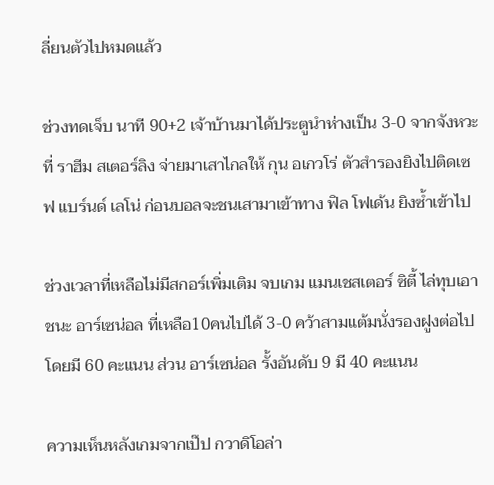ลี่ยนตัวไปหมดแล้ว

ช่วงทดเจ็บ นาที 90+2 เจ้าบ้านมาได้ประตูนำห่างเป็น 3-0 จากจังหวะที่ ราฮีม สเตอร์ลิง จ่ายมาเสาไกลให้ กุน อเกวโร่ ตัวสำรองยิงไปติดเซฟ แบร์นด์ เลโน่ ก่อนบอลจะชนเสามาเข้าทาง ฟิล โฟเด้น ยิงซ้ำเข้าไป

ช่วงเวลาที่เหลือไม่มีสกอร์เพิ่มเติม จบเกม แมนเชสเตอร์ ซิตี้ ไล่ทุบเอาชนะ อาร์เซน่อล ที่เหลือ10คนไปได้ 3-0 คว้าสามแต้มนั่งรองฝูงต่อไปโดยมี 60 คะแนน ส่วน อาร์เซน่อล รั้งอันดับ 9 มี 40 คะแนน

ความเห็นหลังเกมจากเป๊ป กวาดิโอล่า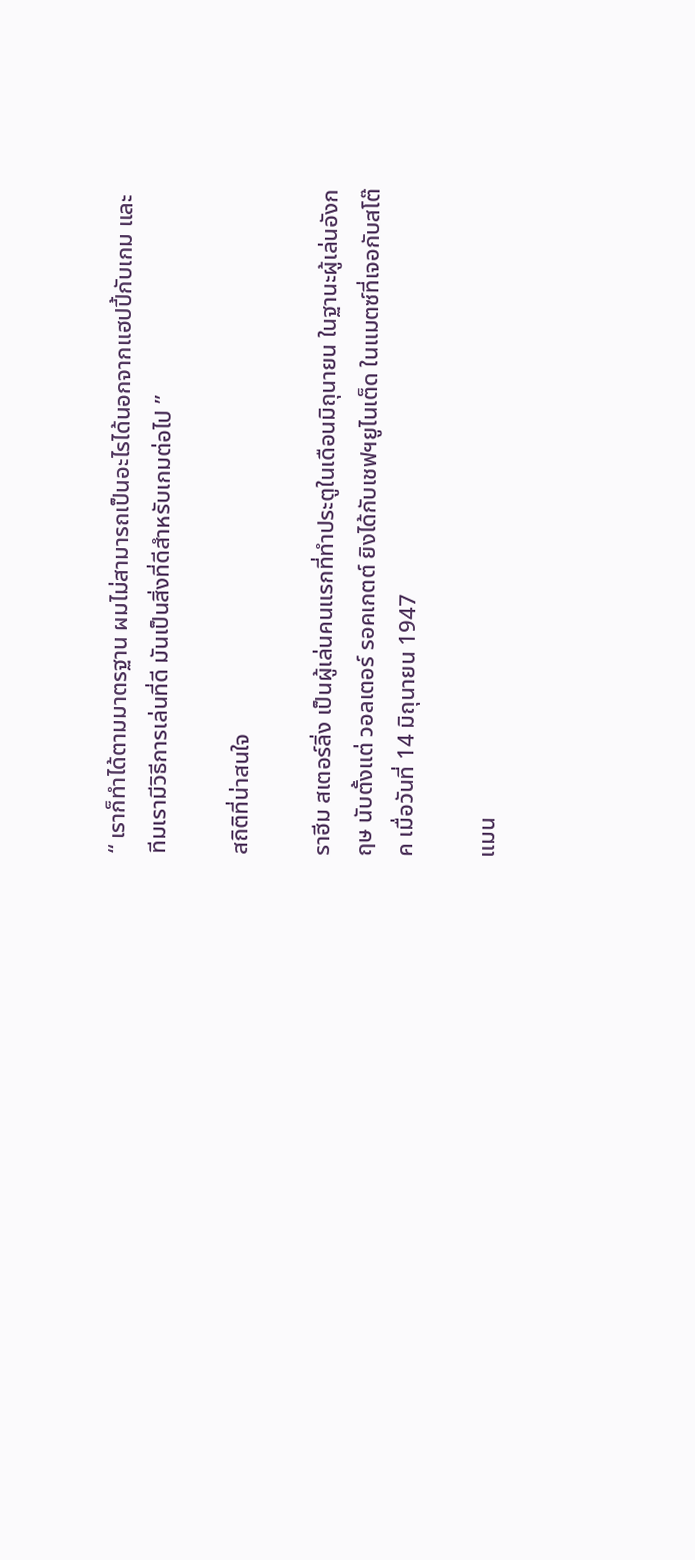“ เราก็ทำได้ตามมาตรฐาน ผมไม่สามารถเป็นอะไรได้นอกจากแฮปปี้กับเกม และทีมเรามีวิธีการเล่นที่ดี มันเป็นสิ่งที่ดีสำหรับเกมต่อไป ”

สถิติที่น่าสนใจ

ราฮีม สเตอร์ลิ่ง เป็นผู้เล่นคนแรกที่ทำประตูในเดือนมิถุนายน ในฐานะผู้เล่นอังกฤษ นับตั้งแต่ วอลเตอร์ รอคเกตต์ ยิงได้กับเชฟฯยูไนเต็ด ในแมตซ์ที่เจอกับสโต๊ค เมื่อวันที่ 14 มิถุนายน 1947

แมน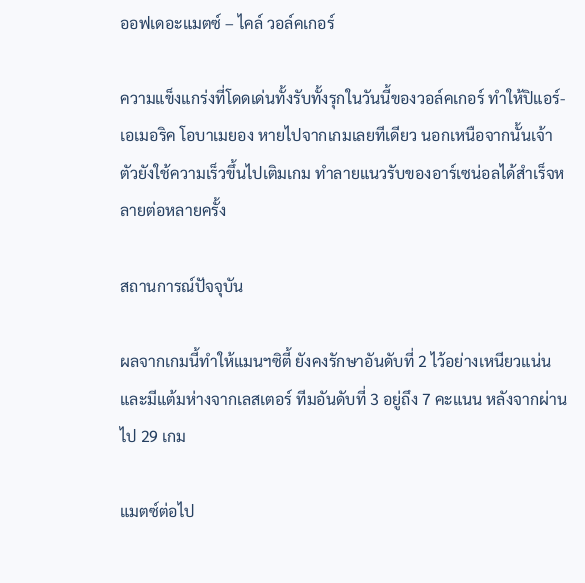ออฟเดอะแมตซ์ – ไคล์ วอล์คเกอร์

ความแข็งแกร่งที่โดดเด่นทั้งรับทั้งรุกในวันนี้ของวอล์คเกอร์ ทำให้ปิแอร์-เอเมอริค โอบาเมยอง หายไปจากเกมเลยทีเดียว นอกเหนือจากนั้นเจ้าตัวยังใช้ความเร็วขึ้นไปเติมเกม ทำลายแนวรับของอาร์เซน่อลได้สำเร็จหลายต่อหลายครั้ง

สถานการณ์ปัจจุบัน

ผลจากเกมนี้ทำให้แมนฯซิตี้ ยังคงรักษาอันดับที่ 2 ไว้อย่างเหนียวแน่น และมีแต้มห่างจากเลสเตอร์ ทีมอันดับที่ 3 อยู่ถึง 7 คะแนน หลังจากผ่านไป 29 เกม

แมตซ์ต่อไป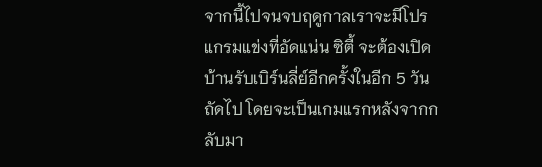จากนี้ไปจนจบฤดูกาลเราจะมีโปรแกรมแข่งที่อัดแน่น ซิตี้ จะต้องเปิดบ้านรับเบิร์นลี่ย์อีกครั้งในอีก 5 วันถัดไป โดยจะเป็นเกมแรกหลังจากกลับมา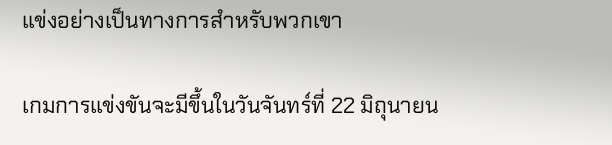แข่งอย่างเป็นทางการสำหรับพวกเขา

เกมการแข่งขันจะมีขึ้นในวันจันทร์ที่ 22 มิถุนายน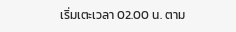เริ่มเตะเวลา 02.00 น. ตาม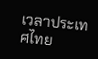เวลาประเทศไทย